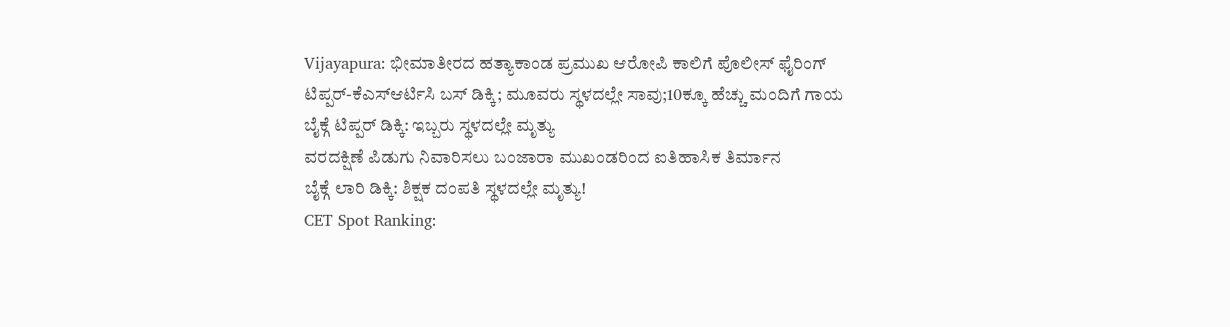Vijayapura: ಭೀಮಾತೀರದ ಹತ್ಯಾಕಾಂಡ ಪ್ರಮುಖ ಆರೋಪಿ ಕಾಲಿಗೆ ಪೊಲೀಸ್ ಫೈರಿಂಗ್
ಟಿಪ್ಪರ್-ಕೆಎಸ್ಆರ್ಟಿಸಿ ಬಸ್ ಡಿಕ್ಕಿ; ಮೂವರು ಸ್ಥಳದಲ್ಲೇ ಸಾವು;10ಕ್ಕೂ ಹೆಚ್ಚು ಮಂದಿಗೆ ಗಾಯ
ಬೈಕ್ಗೆ ಟಿಪ್ಪರ್ ಡಿಕ್ಕಿ: ಇಬ್ಬರು ಸ್ಥಳದಲ್ಲೇ ಮೃತ್ಯು
ವರದಕ್ಷಿಣೆ ಪಿಡುಗು ನಿವಾರಿಸಲು ಬಂಜಾರಾ ಮುಖಂಡರಿಂದ ಐತಿಹಾಸಿಕ ತಿರ್ಮಾನ
ಬೈಕ್ಗೆ ಲಾರಿ ಡಿಕ್ಕಿ: ಶಿಕ್ಷಕ ದಂಪತಿ ಸ್ಥಳದಲ್ಲೇ ಮೃತ್ಯು!
CET Spot Ranking: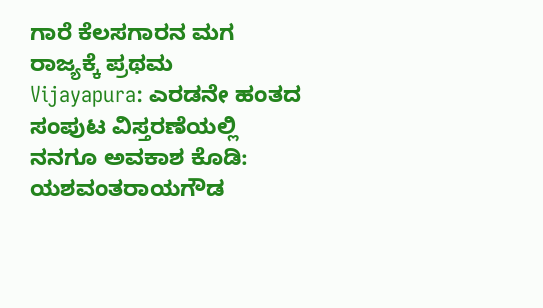ಗಾರೆ ಕೆಲಸಗಾರನ ಮಗ ರಾಜ್ಯಕ್ಕೆ ಪ್ರಥಮ
Vijayapura: ಎರಡನೇ ಹಂತದ ಸಂಪುಟ ವಿಸ್ತರಣೆಯಲ್ಲಿ ನನಗೂ ಅವಕಾಶ ಕೊಡಿ: ಯಶವಂತರಾಯಗೌಡ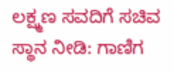ಲಕ್ಷ್ಮಣ ಸವದಿಗೆ ಸಚಿವ ಸ್ಥಾನ ನೀಡಿ: ಗಾಣಿಗ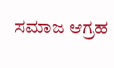ಸಮಾಜ ಆಗ್ರಹ